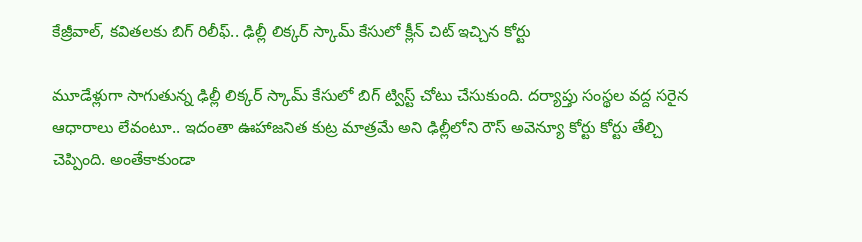కేజ్రీవాల్, కవితలకు బిగ్ రిలీఫ్.. ఢిల్లీ లిక్కర్ స్కామ్ కేసులో క్లీన్ చిట్ ఇచ్చిన కోర్టు

మూడేళ్లుగా సాగుతున్న ఢిల్లీ లిక్కర్ స్కామ్ కేసులో బిగ్ ట్విస్ట్ చోటు చేసుకుంది. దర్యాప్తు సంస్థల వద్ద సరైన ఆధారాలు లేవంటూ.. ఇదంతా ఊహాజనిత కుట్ర మాత్రమే అని ఢిల్లీలోని రౌస్ అవెన్యూ కోర్టు కోర్టు తేల్చి చెప్పింది. అంతేకాకుండా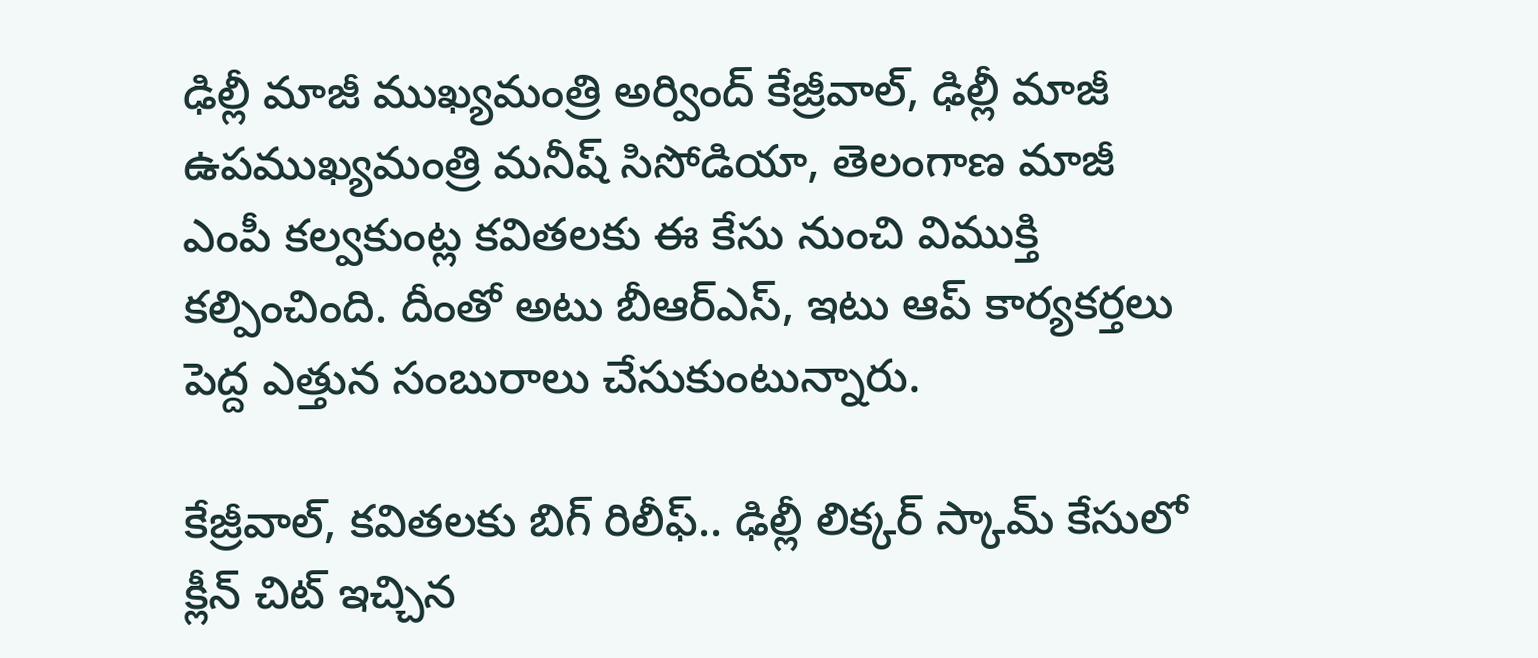ఢిల్లీ మాజీ ముఖ్యమంత్రి అర్వింద్ కేజ్రీవాల్, ఢిల్లీ మాజీ ఉపముఖ్యమంత్రి మనీష్ సిసోడియా, తెలంగాణ మాజీ ఎంపీ కల్వకుంట్ల కవితలకు ఈ కేసు నుంచి విముక్తి కల్పించింది. దీంతో అటు బీఆర్ఎస్, ఇటు ఆప్ కార్యకర్తలు పెద్ద ఎత్తున సంబురాలు చేసుకుంటున్నారు.

కేజ్రీవాల్, కవితలకు బిగ్ రిలీఫ్.. ఢిల్లీ లిక్కర్ స్కామ్ కేసులో క్లీన్ చిట్ ఇచ్చిన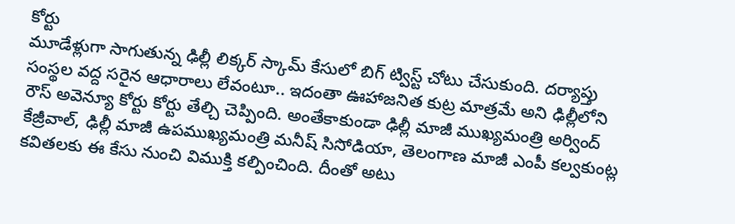కోర్టు
మూడేళ్లుగా సాగుతున్న ఢిల్లీ లిక్కర్ స్కామ్ కేసులో బిగ్ ట్విస్ట్ చోటు చేసుకుంది. దర్యాప్తు సంస్థల వద్ద సరైన ఆధారాలు లేవంటూ.. ఇదంతా ఊహాజనిత కుట్ర మాత్రమే అని ఢిల్లీలోని రౌస్ అవెన్యూ కోర్టు కోర్టు తేల్చి చెప్పింది. అంతేకాకుండా ఢిల్లీ మాజీ ముఖ్యమంత్రి అర్వింద్ కేజ్రీవాల్, ఢిల్లీ మాజీ ఉపముఖ్యమంత్రి మనీష్ సిసోడియా, తెలంగాణ మాజీ ఎంపీ కల్వకుంట్ల కవితలకు ఈ కేసు నుంచి విముక్తి కల్పించింది. దీంతో అటు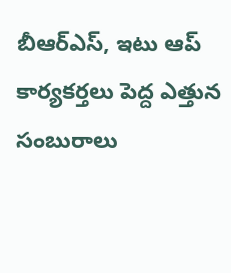బీఆర్ఎస్, ఇటు ఆప్ కార్యకర్తలు పెద్ద ఎత్తున సంబురాలు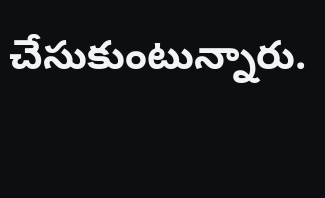చేసుకుంటున్నారు.